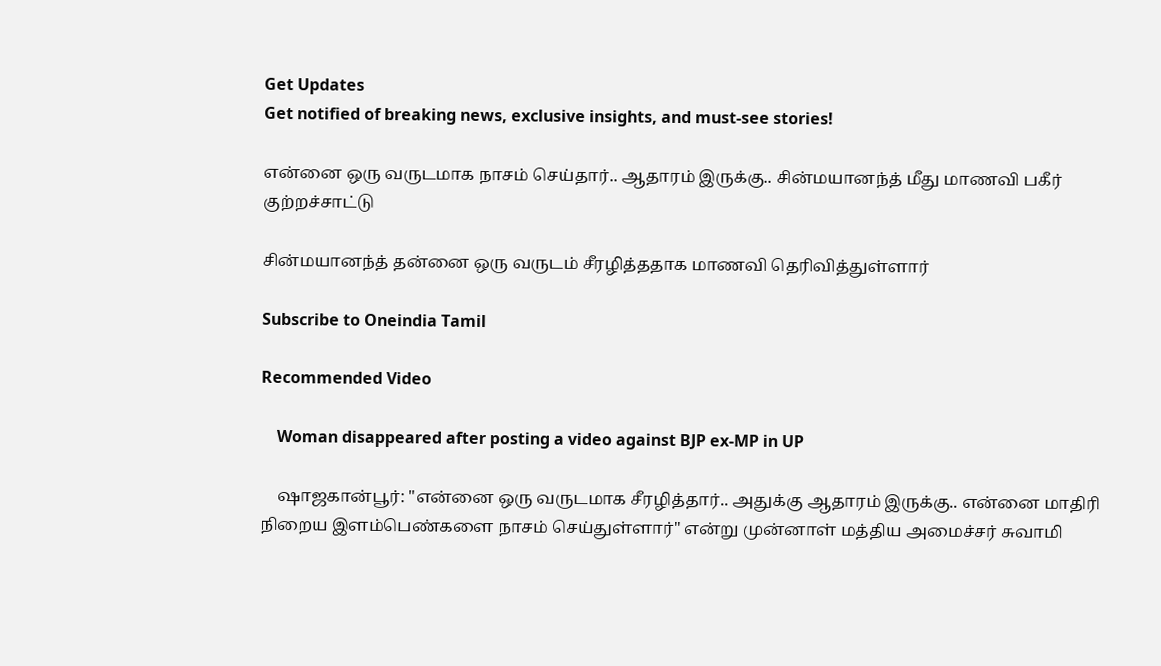Get Updates
Get notified of breaking news, exclusive insights, and must-see stories!

என்னை ஒரு வருடமாக நாசம் செய்தார்.. ஆதாரம் இருக்கு.. சின்மயானந்த் மீது மாணவி பகீர் குற்றச்சாட்டு

சின்மயானந்த் தன்னை ஒரு வருடம் சீரழித்ததாக மாணவி தெரிவித்துள்ளார்

Subscribe to Oneindia Tamil

Recommended Video

    Woman disappeared after posting a video against BJP ex-MP in UP

    ஷாஜகான்பூர்: "என்னை ஒரு வருடமாக சீரழித்தார்.. அதுக்கு ஆதாரம் இருக்கு.. என்னை மாதிரி நிறைய இளம்பெண்களை நாசம் செய்துள்ளார்" என்று முன்னாள் மத்திய அமைச்சர் சுவாமி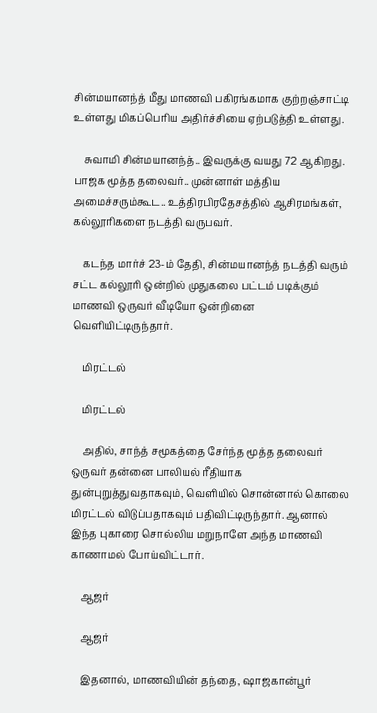சின்மயானந்த் மீது மாணவி பகிரங்கமாக குற்றஞ்சாட்டி உள்ளது மிகப்பெரிய அதிர்ச்சியை ஏற்படுத்தி உள்ளது.

    சுவாமி சின்மயானந்த்.. இவருக்கு வயது 72 ஆகிறது. பாஜக மூத்த தலைவர்.. முன்னாள் மத்திய அமைச்சரும்கூட.. உத்திரபிரதேசத்தில் ஆசிரமங்கள், கல்லூரிகளை நடத்தி வருபவர்.

    கடந்த மார்ச் 23-ம் தேதி, சின்மயானந்த் நடத்தி வரும் சட்ட கல்லூரி ஒன்றில் முதுகலை பட்டம் படிக்கும் மாணவி ஒருவர் வீடியோ ஒன்றினை வெளியிட்டிருந்தார்.

    மிரட்டல்

    மிரட்டல்

    அதில், சாந்த் சமூகத்தை சேர்ந்த மூத்த தலைவர் ஒருவர் தன்னை பாலியல் ரீதியாக துன்புறுத்துவதாகவும், வெளியில் சொன்னால் கொலை மிரட்டல் விடுப்பதாகவும் பதிவிட்டிருந்தார். ஆனால் இந்த புகாரை சொல்லிய மறுநாளே அந்த மாணவி காணாமல் போய்விட்டார்.

    ஆஜர்

    ஆஜர்

    இதனால், மாணவியின் தந்தை, ஷாஜகான்பூர்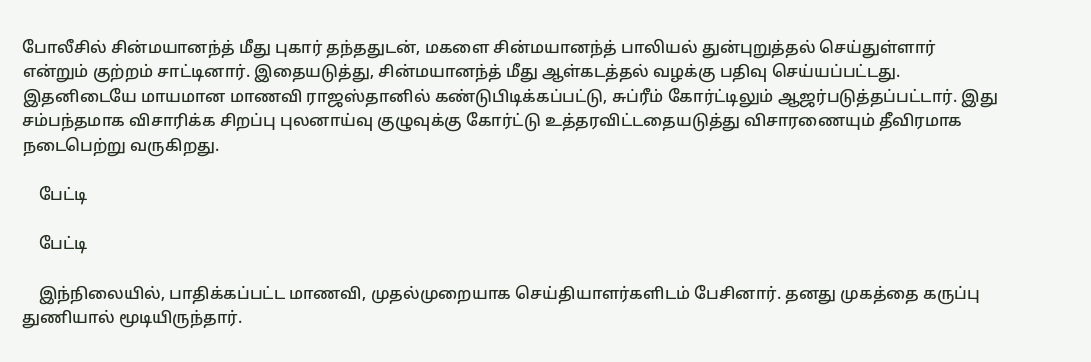போலீசில் சின்மயானந்த் மீது புகார் தந்ததுடன், மகளை சின்மயானந்த் பாலியல் துன்புறுத்தல் செய்துள்ளார் என்றும் குற்றம் சாட்டினார். இதையடுத்து, சின்மயானந்த் மீது ஆள்கடத்தல் வழக்கு பதிவு செய்யப்பட்டது. இதனிடையே மாயமான மாணவி ராஜஸ்தானில் கண்டுபிடிக்கப்பட்டு, சுப்ரீம் கோர்ட்டிலும் ஆஜர்படுத்தப்பட்டார். இது சம்பந்தமாக விசாரிக்க சிறப்பு புலனாய்வு குழுவுக்கு கோர்ட்டு உத்தரவிட்டதையடுத்து விசாரணையும் தீவிரமாக நடைபெற்று வருகிறது.

    பேட்டி

    பேட்டி

    இந்நிலையில், பாதிக்கப்பட்ட மாணவி, முதல்முறையாக செய்தியாளர்களிடம் பேசினார். தனது முகத்தை கருப்பு துணியால் மூடியிருந்தார்.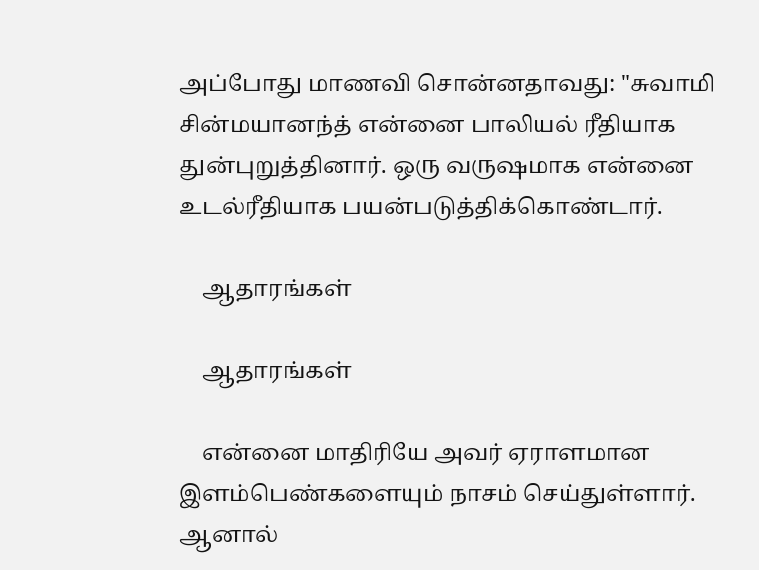அப்போது மாணவி சொன்னதாவது: "சுவாமி சின்மயானந்த் என்னை பாலியல் ரீதியாக துன்புறுத்தினார். ஒரு வருஷமாக என்னை உடல்ரீதியாக பயன்படுத்திக்கொண்டார்.

    ஆதாரங்கள்

    ஆதாரங்கள்

    என்னை மாதிரியே அவர் ஏராளமான இளம்பெண்களையும் நாசம் செய்துள்ளார். ஆனால்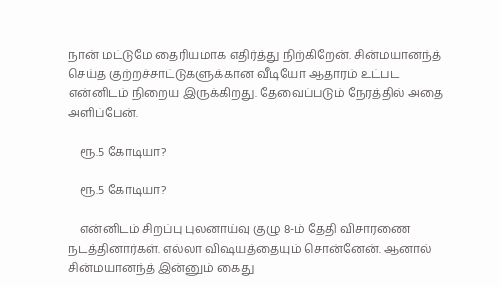நான் மட்டுமே தைரியமாக எதிர்த்து நிற்கிறேன். சின்மயானந்த் செய்த குற்றச்சாட்டுகளுக்கான வீடியோ ஆதாரம் உட்பட என்னிடம் நிறைய இருக்கிறது. தேவைப்படும் நேரத்தில் அதை அளிப்பேன்.

    ரூ.5 கோடியா?

    ரூ.5 கோடியா?

    என்னிடம் சிறப்பு புலனாய்வு குழு 8-ம் தேதி விசாரணை நடத்தினார்கள். எல்லா விஷயத்தையும் சொன்னேன். ஆனால் சின்மயானந்த் இன்னும் கைது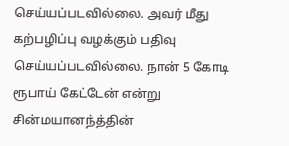செய்யப்படவில்லை. அவர் மீது கற்பழிப்பு வழக்கும் பதிவு செய்யப்படவில்லை. நான் 5 கோடி ரூபாய் கேட்டேன் என்று சின்மயானந்த்தின்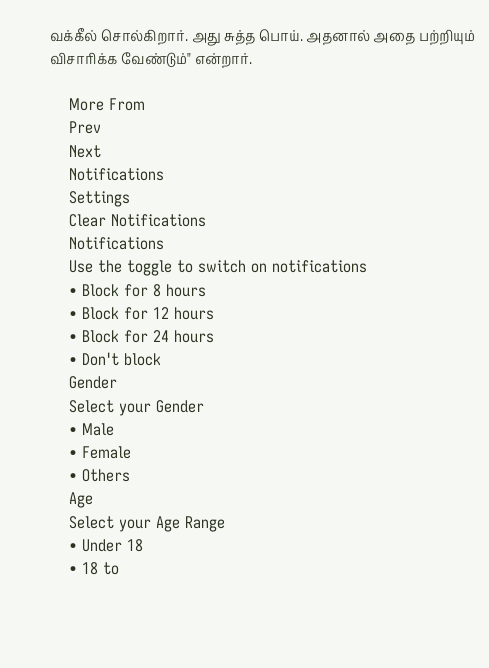வக்கீல் சொல்கிறார். அது சுத்த பொய். அதனால் அதை பற்றியும் விசாரிக்க வேண்டும்" என்றார்.

    More From
    Prev
    Next
    Notifications
    Settings
    Clear Notifications
    Notifications
    Use the toggle to switch on notifications
    • Block for 8 hours
    • Block for 12 hours
    • Block for 24 hours
    • Don't block
    Gender
    Select your Gender
    • Male
    • Female
    • Others
    Age
    Select your Age Range
    • Under 18
    • 18 to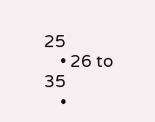25
    • 26 to 35
    •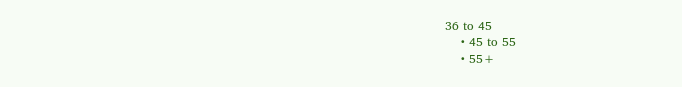36 to 45
    • 45 to 55
    • 55+